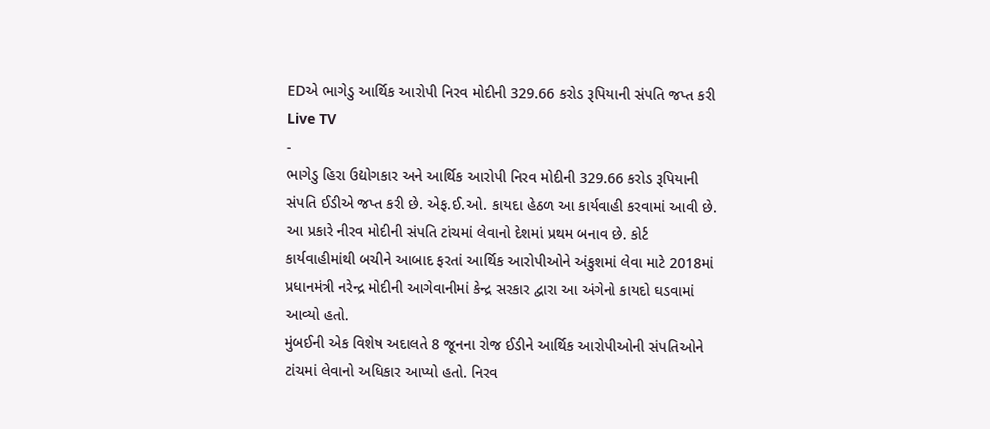EDએ ભાગેડુ આર્થિક આરોપી નિરવ મોદીની 329.66 કરોડ રૂપિયાની સંપતિ જપ્ત કરી
Live TV
-
ભાગેડુ હિરા ઉદ્યોગકાર અને આર્થિક આરોપી નિરવ મોદીની 329.66 કરોડ રૂપિયાની સંપતિ ઈડીએ જપ્ત કરી છે. એફ.ઈ.ઓ. કાયદા હેઠળ આ કાર્યવાહી કરવામાં આવી છે.
આ પ્રકારે નીરવ મોદીની સંપતિ ટાંચમાં લેવાનો દેશમાં પ્રથમ બનાવ છે. કોર્ટ કાર્યવાહીમાંથી બચીને આબાદ ફરતાં આર્થિક આરોપીઓને અંકુશમાં લેવા માટે 2018માં પ્રધાનમંત્રી નરેન્દ્ર મોદીની આગેવાનીમાં કેન્દ્ર સરકાર દ્વારા આ અંગેનો કાયદો ઘડવામાં આવ્યો હતો.
મુંબઈની એક વિશેષ અદાલતે 8 જૂનના રોજ ઈડીને આર્થિક આરોપીઓની સંપતિઓને ટાંચમાં લેવાનો અધિકાર આપ્યો હતો. નિરવ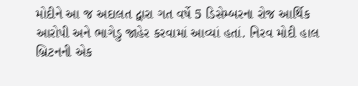મોદીને આ જ અદાલત દ્વારા ગત વર્ષે 5 ડિસેમ્બરના રોજ આર્થિક આરોપી અને ભાગેડુ જાહેર કરવામાં આવ્યાં હતાં. નિરવ મોદી હાલ બ્રિટનની એક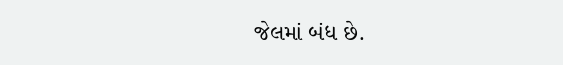જેલમાં બંધ છે.